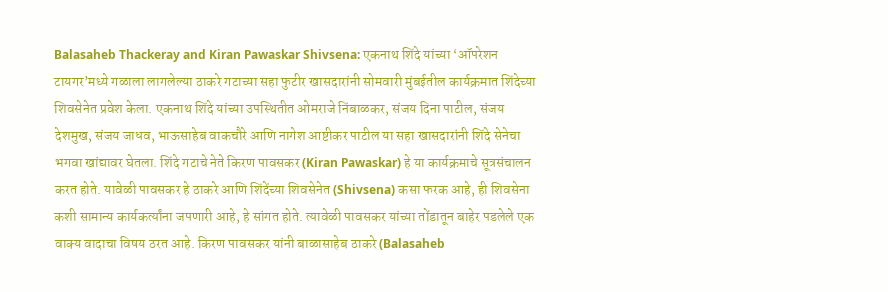Balasaheb Thackeray and Kiran Pawaskar Shivsena: एकनाथ शिंदे यांच्या ‘ऑपरेशन टायगर’मध्ये गळाला लागलेल्या ठाकरे गटाच्या सहा फुटीर खासदारांनी सोमवारी मुंबईतील कार्यक्रमात शिंदेच्या शिवसेनेत प्रवेश केला. एकनाथ शिंदे यांच्या उपस्थितीत ओमराजे निंबाळकर, संजय दिना पाटील, संजय देशमुख, संजय जाधव, भाऊसाहेब वाकचौरे आणि नागेश आष्टीकर पाटील या सहा खासदारांनी शिंदे सेनेचा भगवा खांद्यावर घेतला. शिंदे गटाचे नेते किरण पावसकर (Kiran Pawaskar) हे या कार्यक्रमाचे सूत्रसंचालन करत होते. यावेळी पावसकर हे ठाकरे आणि शिंदेंच्या शिवसेनेत (Shivsena) कसा फरक आहे, ही शिवसेना कशी सामान्य कार्यकर्त्यांना जपणारी आहे, हे सांगत होते. त्यावेळी पावसकर यांच्या तोंडातून बाहेर पडलेले एक वाक्य वादाचा विषय ठरत आहे. किरण पावसकर यांनी बाळासाहेब ठाकरे (Balasaheb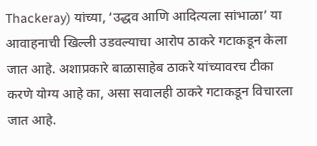Thackeray) यांच्या, ‘उद्धव आणि आदित्यला सांभाळा’ या आवाहनाची खिल्ली उडवल्याचा आरोप ठाकरे गटाकडून केला जात आहे. अशाप्रकारे बाळासाहेब ठाकरे यांच्यावरच टीका करणे योग्य आहे का, असा सवालही ठाकरे गटाकडून विचारला जात आहे.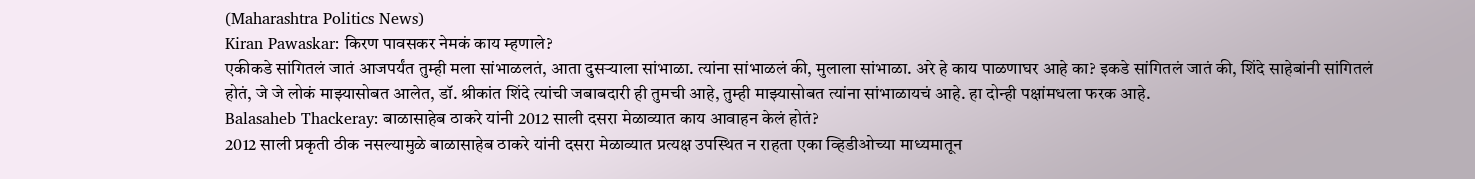(Maharashtra Politics News)
Kiran Pawaskar: किरण पावसकर नेमकं काय म्हणाले?
एकीकडे सांगितलं जातं आजपर्यंत तुम्ही मला सांभाळलतं, आता दुसऱ्याला सांभाळा. त्यांना सांभाळलं की, मुलाला सांभाळा. अरे हे काय पाळणाघर आहे का? इकडे सांगितलं जातं की, शिंदे साहेबांनी सांगितलं होतं, जे जे लोकं माझ्यासोबत आलेत, डॉ. श्रीकांत शिंदे त्यांची जबाबदारी ही तुमची आहे, तुम्ही माझ्यासोबत त्यांना सांभाळायचं आहे. हा दोन्ही पक्षांमधला फरक आहे.
Balasaheb Thackeray: बाळासाहेब ठाकरे यांनी 2012 साली दसरा मेळाव्यात काय आवाहन केलं होतं?
2012 साली प्रकृती ठीक नसल्यामुळे बाळासाहेब ठाकरे यांनी दसरा मेळाव्यात प्रत्यक्ष उपस्थित न राहता एका व्हिडीओच्या माध्यमातून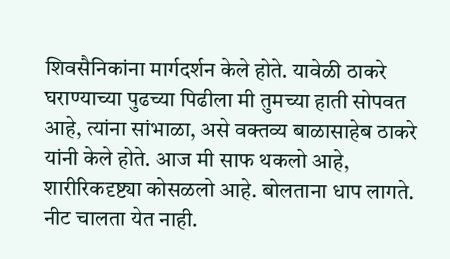शिवसैनिकांना मार्गदर्शन केले होते. यावेळी ठाकरे घराण्याच्या पुढच्या पिढीला मी तुमच्या हाती सोपवत आहे, त्यांना सांभाळा, असे वक्तव्य बाळासाहेब ठाकरे यांनी केले होते. आज मी साफ थकलो आहे, शारीरिकदृष्ट्या कोसळलो आहे. बोलताना धाप लागते. नीट चालता येत नाही.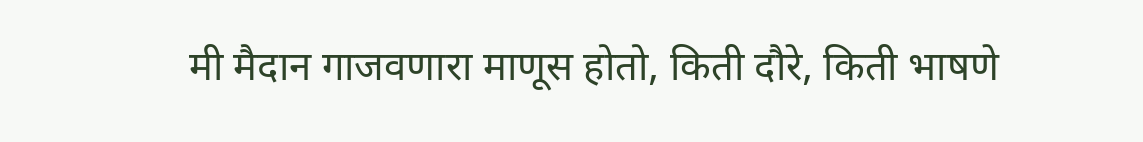मी मैदान गाजवणारा माणूस होतो, किती दौरे, किती भाषणे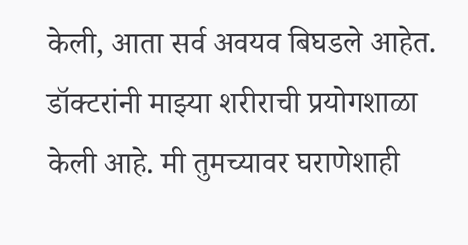केली, आता सर्व अवयव बिघडले आहेत. डॉक्टरांनी माझ्या शरीराची प्रयोगशाळा केली आहे. मी तुमच्यावर घराणेशाही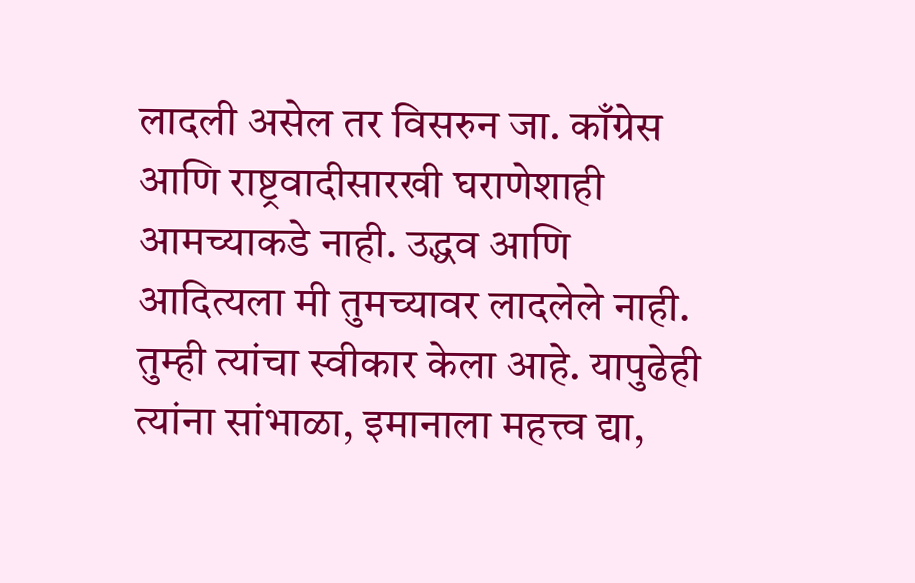लादली असेल तर विसरुन जा. काँग्रेस आणि राष्ट्रवादीसारखी घराणेशाही आमच्याकडे नाही. उद्धव आणि आदित्यला मी तुमच्यावर लादलेले नाही. तुम्ही त्यांचा स्वीकार केला आहे. यापुढेही त्यांना सांभाळा, इमानाला महत्त्व द्या,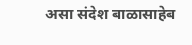असा संदेश बाळासाहेब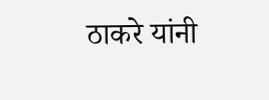ठाकरे यांनी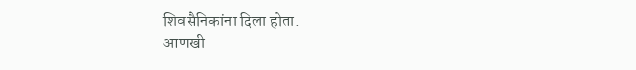शिवसैनिकांना दिला होता.
आणखी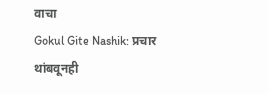वाचा
Gokul Gite Nashik: प्रचार थांबवूनही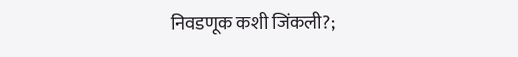निवडणूक कशी जिंकली?;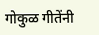गोकुळ गीतेंनी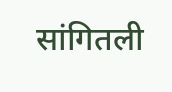सांगितली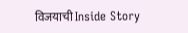विजयाची Inside Story